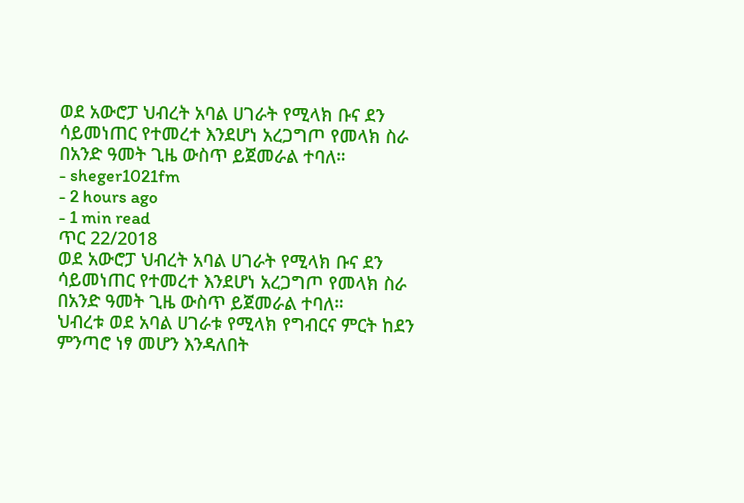ወደ አውሮፓ ህብረት አባል ሀገራት የሚላክ ቡና ደን ሳይመነጠር የተመረተ እንደሆነ አረጋግጦ የመላክ ስራ በአንድ ዓመት ጊዜ ውስጥ ይጀመራል ተባለ።
- sheger1021fm
- 2 hours ago
- 1 min read
ጥር 22/2018
ወደ አውሮፓ ህብረት አባል ሀገራት የሚላክ ቡና ደን ሳይመነጠር የተመረተ እንደሆነ አረጋግጦ የመላክ ስራ በአንድ ዓመት ጊዜ ውስጥ ይጀመራል ተባለ።
ህብረቱ ወደ አባል ሀገራቱ የሚላክ የግብርና ምርት ከደን ምንጣሮ ነፃ መሆን እንዳለበት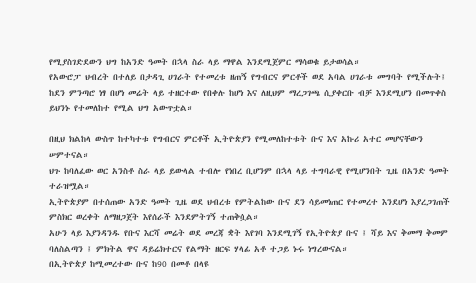የሚያስገድደውን ህግ ከአንድ ዓመት በኋላ ስራ ላይ ማዋል እንደሚጀምር ማሳወቁ ይታወሳል።
የአውሮፓ ህብረት በተለይ በታዳጊ ሀገራት የተመረቱ ዘጠኝ የግብርና ምርቶች ወደ አባል ሀገራቱ መግባት የሚችሉት፤ ከደን ምንጣሮ ነፃ በሆነ መሬት ላይ ተዘርተው የበቀሉ ከሆነ እና ለዚህም ማረጋገጫ ሲያቀርቡ ብቻ እንደሚሆን በመጥቀስ ይህንኑ የተመለከተ የሚል ህግ አውጥቷል።

በዚህ ክልከላ ውስጥ ከተካተቱ የግብርና ምርቶች ኢትዮጵያን የሚመለከተቱት ቡና እና አኩሪ አተር መሆናቸውን ሠምተናል።
ህጉ ከባለፈው ወር አንስቶ ስራ ላይ ይውላል ተብሎ የነበረ ቢሆንም በኋላ ላይ ተግባራዊ የሚሆንበት ጊዜ በአንድ ዓመት ተራዝሟል።
ኢትዮጵያም በተሰጠው አንድ ዓመት ጊዜ ወደ ህብረቱ የምትልከው ቡና ደን ሳይመነጠር የተመረተ እንደሆነ እያረጋገጠች ምስክር ወረቀት ለማዘጋጀት እየሰራች እንደምትገኝ ተጠቅሷል።
አሁን ላይ እያንዳንዱ የቡና እርሻ መሬት ወደ መረጃ ቋት እየገባ እንደሚገኝ የኢትዮጵያ ቡና ፤ ሻይ እና ቅመማ ቅመም ባለስልጣን ፤ ምክትል ዋና ዳይሬክተርና የልማት ዘርፍ ሃላፊ አቶ ተጋይ ኑሩ ነግረውናል።
በኢትዮጵያ ከሚመረተው ቡና ከ90 በመቶ በላዩ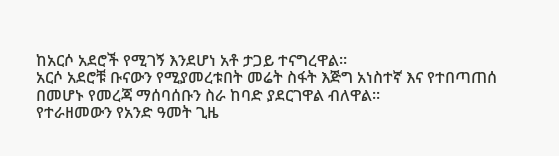ከአርሶ አደሮች የሚገኝ እንደሆነ አቶ ታጋይ ተናግረዋል።
አርሶ አደሮቹ ቡናውን የሚያመረቱበት መሬት ስፋት እጅግ አነስተኛ እና የተበጣጠሰ በመሆኑ የመረጃ ማሰባሰቡን ስራ ከባድ ያደርገዋል ብለዋል።
የተራዘመውን የአንድ ዓመት ጊዜ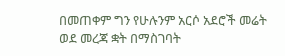በመጠቀም ግን የሁሉንም አርሶ አደሮች መሬት ወደ መረጃ ቋት በማስገባት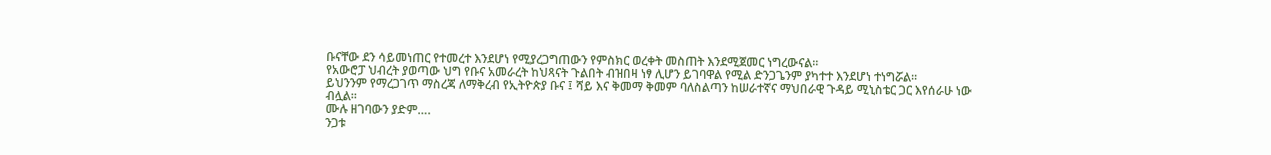ቡናቸው ደን ሳይመነጠር የተመረተ እንደሆነ የሚያረጋግጠውን የምስክር ወረቀት መስጠት እንደሚጀመር ነግረውናል።
የአውሮፓ ህብረት ያወጣው ህግ የቡና አመራረት ከህጻናት ጉልበት ብዝበዛ ነፃ ሊሆን ይገባዋል የሚል ድንጋጌንም ያካተተ እንደሆነ ተነግሯል።
ይህንንም የማረጋገጥ ማስረጃ ለማቅረብ የኢትዮጵያ ቡና ፤ ሻይ እና ቅመማ ቅመም ባለስልጣን ከሠራተኛና ማህበራዊ ጉዳይ ሚኒስቴር ጋር እየሰራሁ ነው ብሏል።
ሙሉ ዘገባውን ያድም….
ንጋቱ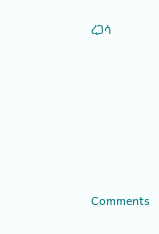ረጋሳ












Comments